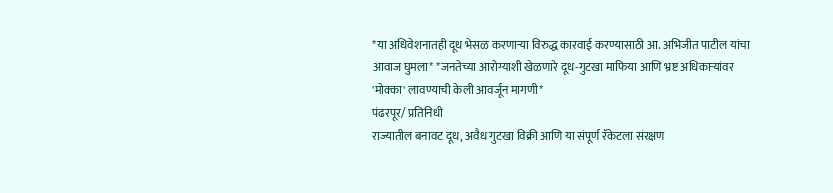*या अधिवेशनातही दूध भेसळ करणाऱ्या विरुद्ध कारवाई करण्यासाठी आ. अभिजीत पाटील यांचा आवाज घुमला* *जनतेच्या आरोग्याशी खेळणारे दूध-गुटखा माफिया आणि भ्रष्ट अधिकाऱ्यांवर 'मोक्का' लावण्याची केली आवर्जून मागणी*
पंढरपूर/ प्रतिनिधी
राज्यातील बनावट दूध, अवैध गुटखा विक्री आणि या संपूर्ण रॅकेटला संरक्षण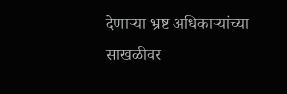देणाऱ्या भ्रष्ट अधिकाऱ्यांच्या साखळीवर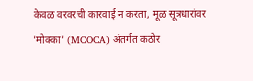केवळ वरवरची कारवाई न करता, मूळ सूत्रधारांवर 'मोक्का' (MCOCA) अंतर्गत कठोर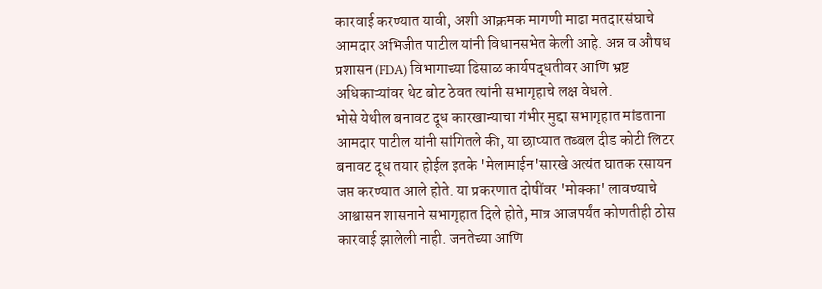कारवाई करण्यात यावी, अशी आक्रमक मागणी माढा मतदारसंघाचे आमदार अभिजीत पाटील यांनी विधानसभेत केली आहे. अन्न व औषध प्रशासन (FDA) विभागाच्या ढिसाळ कार्यपद्धतीवर आणि भ्रष्ट अधिकाऱ्यांवर थेट बोट ठेवत त्यांनी सभागृहाचे लक्ष वेधले.
भोसे येथील बनावट दूध कारखान्याचा गंभीर मुद्दा सभागृहात मांडताना आमदार पाटील यांनी सांगितले की, या छाप्यात तब्बल दीड कोटी लिटर बनावट दूध तयार होईल इतके 'मेलामाईन'सारखे अत्यंत घातक रसायन जप्त करण्यात आले होते. या प्रकरणात दोषींवर 'मोक्का' लावण्याचे आश्वासन शासनाने सभागृहात दिले होते, मात्र आजपर्यंत कोणतीही ठोस कारवाई झालेली नाही. जनतेच्या आणि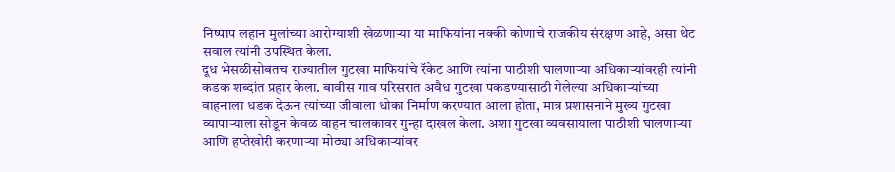निष्पाप लहान मुलांच्या आरोग्याशी खेळणाऱ्या या माफियांना नक्की कोणाचे राजकीय संरक्षण आहे, असा थेट सवाल त्यांनी उपस्थित केला.
दूध भेसळीसोबतच राज्यातील गुटखा माफियांचे रॅकेट आणि त्यांना पाठीशी घालणाऱ्या अधिकाऱ्यांवरही त्यांनी कडक शब्दांत प्रहार केला. बावीस गाव परिसरात अवैध गुटखा पकडण्यासाठी गेलेल्या अधिकाऱ्यांच्या वाहनाला धडक देऊन त्यांच्या जीवाला धोका निर्माण करण्यात आला होता, मात्र प्रशासनाने मुख्य गुटखा व्यापाऱ्याला सोडून केवळ वाहन चालकावर गुन्हा दाखल केला. अशा गुटखा व्यवसायाला पाठीशी घालणाऱ्या आणि हप्तेखोरी करणाऱ्या मोठ्या अधिकाऱ्यांवर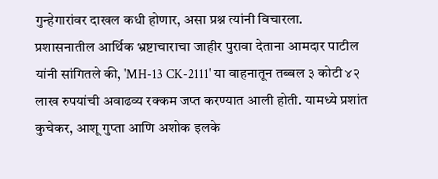गुन्हेगारांवर दाखल कधी होणार, असा प्रश्न त्यांनी विचारला.
प्रशासनातील आर्थिक भ्रष्टाचाराचा जाहीर पुरावा देताना आमदार पाटील यांनी सांगितले की, 'MH-13 CK-2111' या वाहनातून तब्बल ३ कोटी ४२ लाख रुपयांची अवाढव्य रक्कम जप्त करण्यात आली होती. यामध्ये प्रशांत कुचेकर, आशू गुप्ता आणि अशोक इलके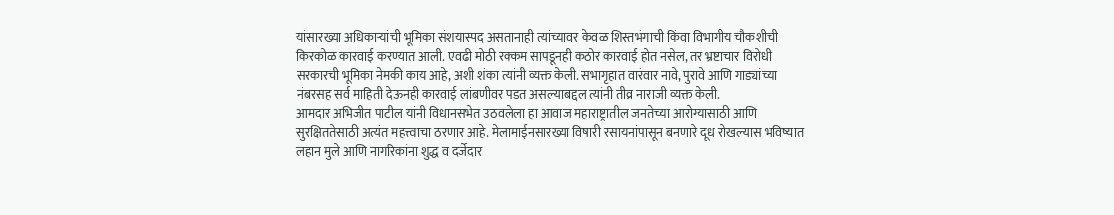यांसारख्या अधिकाऱ्यांची भूमिका संशयास्पद असतानाही त्यांच्यावर केवळ शिस्तभंगाची किंवा विभागीय चौकशीची किरकोळ कारवाई करण्यात आली. एवढी मोठी रक्कम सापडूनही कठोर कारवाई होत नसेल, तर भ्रष्टाचार विरोधी सरकारची भूमिका नेमकी काय आहे, अशी शंका त्यांनी व्यक्त केली. सभागृहात वारंवार नावे, पुरावे आणि गाड्यांच्या नंबरसह सर्व माहिती देऊनही कारवाई लांबणीवर पडत असल्याबद्दल त्यांनी तीव्र नाराजी व्यक्त केली.
आमदार अभिजीत पाटील यांनी विधानसभेत उठवलेला हा आवाज महाराष्ट्रातील जनतेच्या आरोग्यासाठी आणि सुरक्षिततेसाठी अत्यंत महत्त्वाचा ठरणार आहे. मेलामाईनसारख्या विषारी रसायनांपासून बनणारे दूध रोखल्यास भविष्यात लहान मुले आणि नागरिकांना शुद्ध व दर्जेदार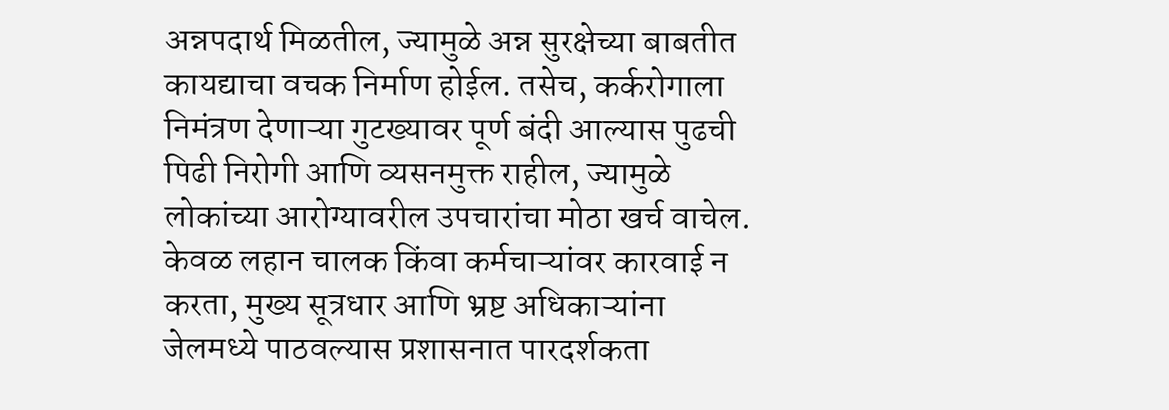अन्नपदार्थ मिळतील, ज्यामुळे अन्न सुरक्षेच्या बाबतीत कायद्याचा वचक निर्माण होईल. तसेच, कर्करोगाला निमंत्रण देणाऱ्या गुटख्यावर पूर्ण बंदी आल्यास पुढची पिढी निरोगी आणि व्यसनमुक्त राहील, ज्यामुळे लोकांच्या आरोग्यावरील उपचारांचा मोठा खर्च वाचेल. केवळ लहान चालक किंवा कर्मचाऱ्यांवर कारवाई न करता, मुख्य सूत्रधार आणि भ्रष्ट अधिकाऱ्यांना जेलमध्ये पाठवल्यास प्रशासनात पारदर्शकता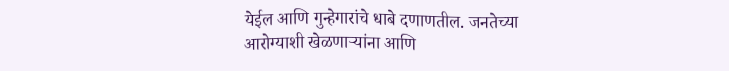येईल आणि गुन्हेगारांचे धाबे दणाणतील. जनतेच्या आरोग्याशी खेळणाऱ्यांना आणि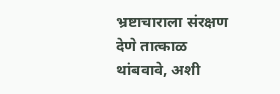भ्रष्टाचाराला संरक्षण देणे तात्काळ थांबवावे, अशी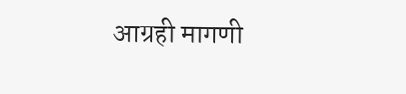आग्रही मागणी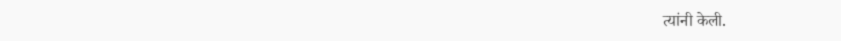त्यांनी केली.